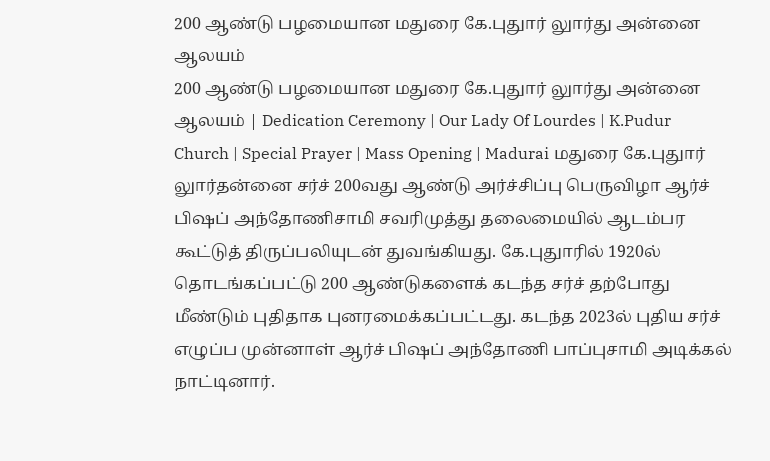200 ஆண்டு பழமையான மதுரை கே.புதுார் லுார்து அன்னை ஆலயம்
200 ஆண்டு பழமையான மதுரை கே.புதுார் லுார்து அன்னை ஆலயம் | Dedication Ceremony | Our Lady Of Lourdes | K.Pudur Church | Special Prayer | Mass Opening | Madurai மதுரை கே.புதுார் லுார்தன்னை சர்ச் 200வது ஆண்டு அர்ச்சிப்பு பெருவிழா ஆர்ச் பிஷப் அந்தோணிசாமி சவரிமுத்து தலைமையில் ஆடம்பர கூட்டுத் திருப்பலியுடன் துவங்கியது. கே.புதுாரில் 1920ல் தொடங்கப்பட்டு 200 ஆண்டுகளைக் கடந்த சர்ச் தற்போது மீண்டும் புதிதாக புனரமைக்கப்பட்டது. கடந்த 2023ல் புதிய சர்ச் எழுப்ப முன்னாள் ஆர்ச் பிஷப் அந்தோணி பாப்புசாமி அடிக்கல் நாட்டினார்.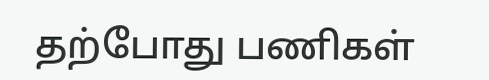தற்போது பணிகள்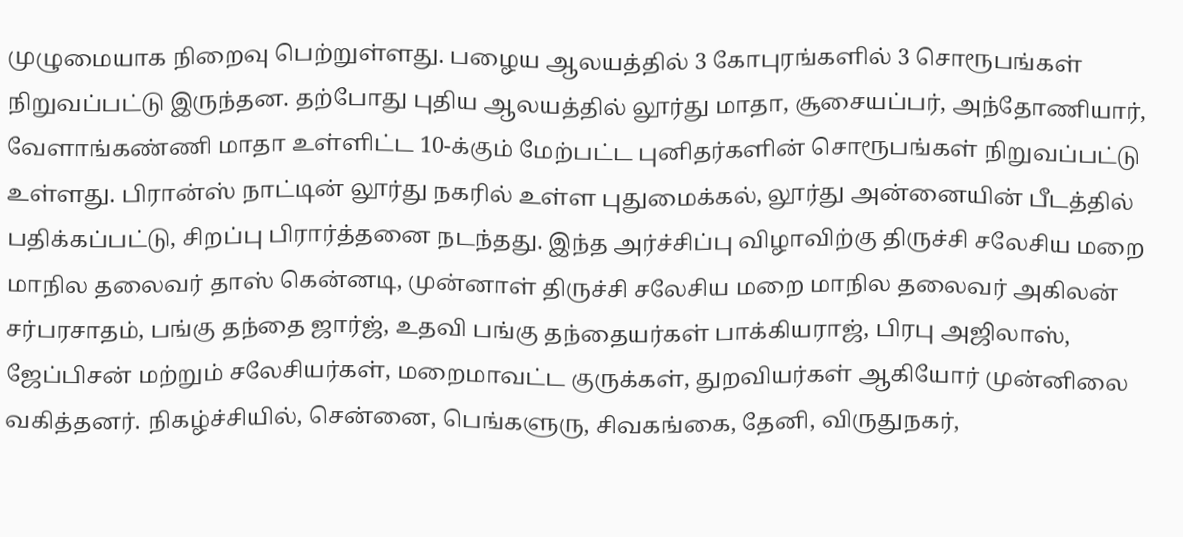முழுமையாக நிறைவு பெற்றுள்ளது. பழைய ஆலயத்தில் 3 கோபுரங்களில் 3 சொரூபங்கள் நிறுவப்பட்டு இருந்தன. தற்போது புதிய ஆலயத்தில் லூர்து மாதா, சூசையப்பர், அந்தோணியார், வேளாங்கண்ணி மாதா உள்ளிட்ட 10-க்கும் மேற்பட்ட புனிதர்களின் சொரூபங்கள் நிறுவப்பட்டு உள்ளது. பிரான்ஸ் நாட்டின் லூர்து நகரில் உள்ள புதுமைக்கல், லூர்து அன்னையின் பீடத்தில் பதிக்கப்பட்டு, சிறப்பு பிரார்த்தனை நடந்தது. இந்த அர்ச்சிப்பு விழாவிற்கு திருச்சி சலேசிய மறை மாநில தலைவர் தாஸ் கென்னடி, முன்னாள் திருச்சி சலேசிய மறை மாநில தலைவர் அகிலன் சர்பரசாதம், பங்கு தந்தை ஜார்ஜ், உதவி பங்கு தந்தையர்கள் பாக்கியராஜ், பிரபு அஜிலாஸ், ஜேப்பிசன் மற்றும் சலேசியர்கள், மறைமாவட்ட குருக்கள், துறவியர்கள் ஆகியோர் முன்னிலை வகித்தனர். நிகழ்ச்சியில், சென்னை, பெங்களுரு, சிவகங்கை, தேனி, விருதுநகர்,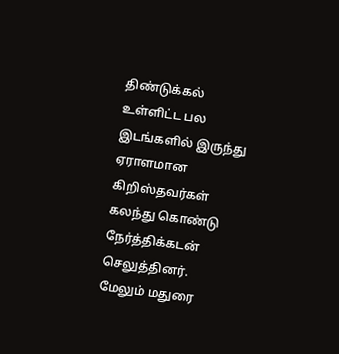திண்டுக்கல் உள்ளிட்ட பல இடங்களில் இருந்து ஏராளமான கிறிஸ்தவர்கள் கலந்து கொண்டு நேர்த்திக்கடன் செலுத்தினர். மேலும் மதுரை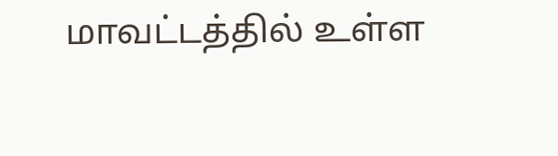மாவட்டத்தில் உள்ள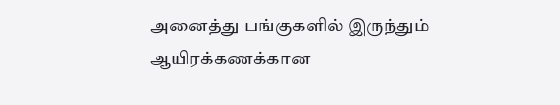அனைத்து பங்குகளில் இருந்தும் ஆயிரக்கணக்கான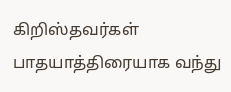கிறிஸ்தவர்கள் பாதயாத்திரையாக வந்து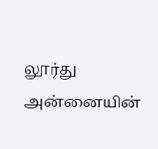லூர்து அன்னையின்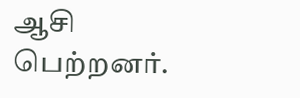ஆசி பெற்றனர்.